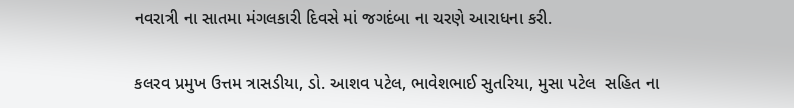નવરાત્રી ના સાતમા મંગલકારી દિવસે માં જગદંબા ના ચરણે આરાધના કરી.

કલરવ પ્રમુખ ઉત્તમ ત્રાસડીયા, ડો. આશવ પટેલ, ભાવેશભાઈ સુતરિયા, મુસા પટેલ  સહિત ના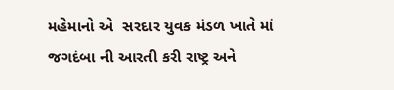મહેમાનો એ  સરદાર યુવક મંડળ ખાતે માં જગદંબા ની આરતી કરી રાષ્ટ્ર અને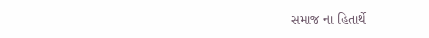સમાજ ના હિતાર્થે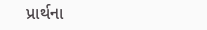પ્રાર્થના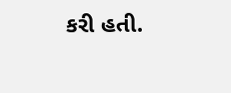કરી હતી.